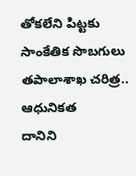తోకలేని పిట్టకు సాంకేతిక సొబగులు
తపాలాశాఖ చరిత్ర.. ఆధునికత
దానిని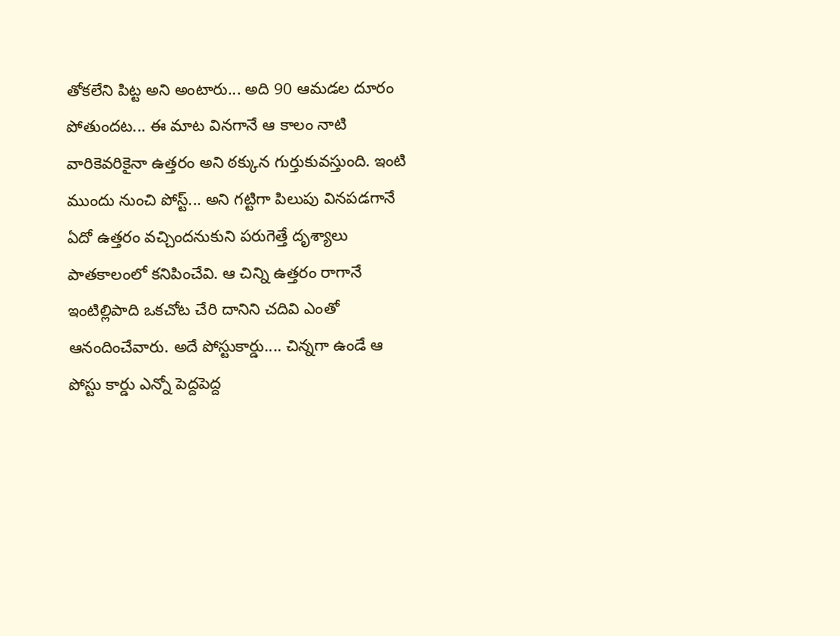తోకలేని పిట్ట అని అంటారు... అది 90 ఆమడల దూరం పోతుందట... ఈ మాట వినగానే ఆ కాలం నాటి వారికెవరికైనా ఉత్తరం అని ఠక్కున గుర్తుకువస్తుంది. ఇంటి ముందు నుంచి పోస్ట్... అని గట్టిగా పిలుపు వినపడగానే ఏదో ఉత్తరం వచ్చిందనుకుని పరుగెత్తే దృశ్యాలు పాతకాలంలో కనిపించేవి. ఆ చిన్ని ఉత్తరం రాగానే ఇంటిల్లిపాది ఒకచోట చేరి దానిని చదివి ఎంతో ఆనందించేవారు. అదే పోస్టుకార్డు.... చిన్నగా ఉండే ఆ పోస్టు కార్డు ఎన్నో పెద్దపెద్ద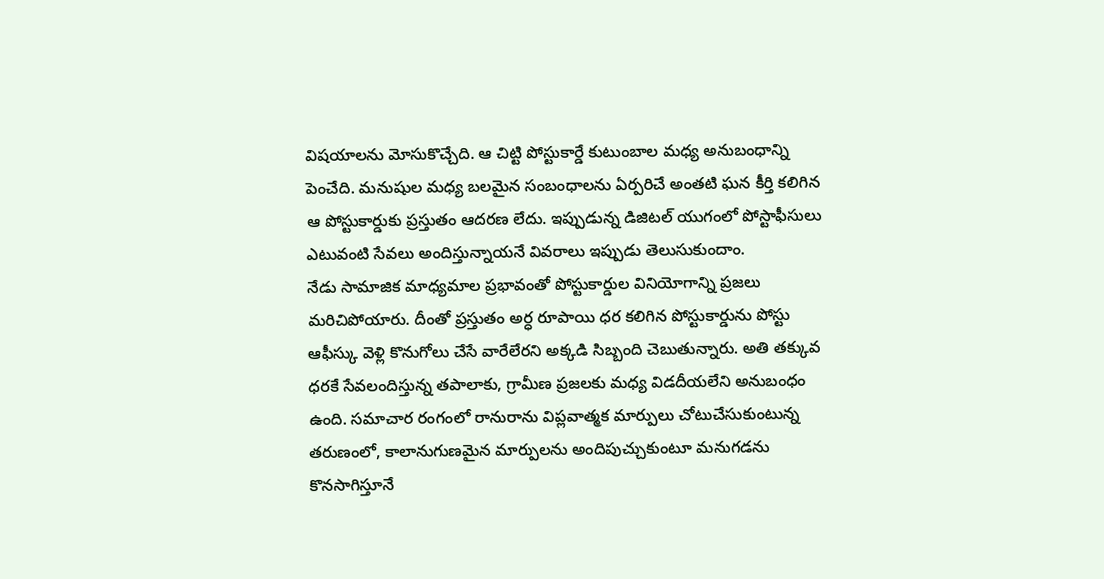విషయాలను మోసుకొచ్చేది. ఆ చిట్టి పోస్టుకార్డే కుటుంబాల మధ్య అనుబంధాన్ని పెంచేది. మనుషుల మధ్య బలమైన సంబంధాలను ఏర్పరిచే అంతటి ఘన కీర్తి కలిగిన ఆ పోస్టుకార్డుకు ప్రస్తుతం ఆదరణ లేదు. ఇప్పుడున్న డిజిటల్ యుగంలో పోస్టాఫీసులు ఎటువంటి సేవలు అందిస్తున్నాయనే వివరాలు ఇప్పుడు తెలుసుకుందాం.
నేడు సామాజిక మాధ్యమాల ప్రభావంతో పోస్టుకార్డుల వినియోగాన్ని ప్రజలు మరిచిపోయారు. దీంతో ప్రస్తుతం అర్ధ రూపాయి ధర కలిగిన పోస్టుకార్డును పోస్టు ఆఫీస్కు వెళ్లి కొనుగోలు చేసే వారేలేరని అక్కడి సిబ్బంది చెబుతున్నారు. అతి తక్కువ ధరకే సేవలందిస్తున్న తపాలాకు, గ్రామీణ ప్రజలకు మధ్య విడదీయలేని అనుబంధం ఉంది. సమాచార రంగంలో రానురాను విప్లవాత్మక మార్పులు చోటుచేసుకుంటున్న తరుణంలో, కాలానుగుణమైన మార్పులను అందిపుచ్చుకుంటూ మనుగడను కొనసాగిస్తూనే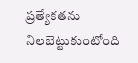ప్రత్యేకతను నిలబెట్టుకుంటోంది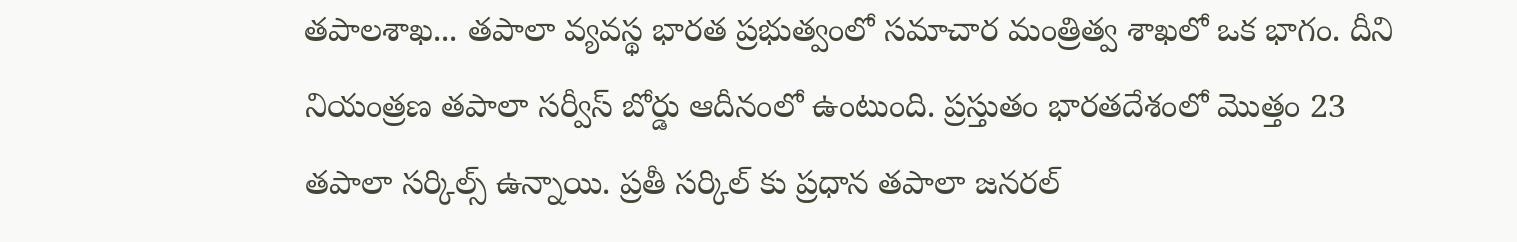తపాలశాఖ... తపాలా వ్యవస్థ భారత ప్రభుత్వంలో సమాచార మంత్రిత్వ శాఖలో ఒక భాగం. దీని నియంత్రణ తపాలా సర్వీస్ బోర్డు ఆదీనంలో ఉంటుంది. ప్రస్తుతం భారతదేశంలో మొత్తం 23 తపాలా సర్కిల్స్ ఉన్నాయి. ప్రతీ సర్కిల్ కు ప్రధాన తపాలా జనరల్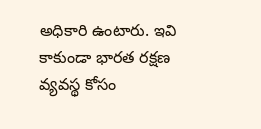అధికారి ఉంటారు. ఇవి కాకుండా భారత రక్షణ వ్యవస్థ కోసం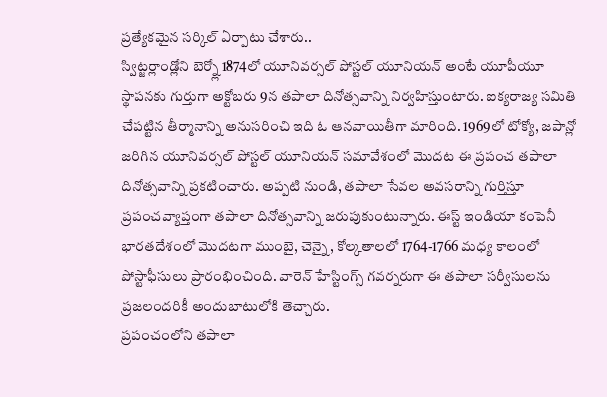ప్రత్యేకమైన సర్కిల్ ఏర్పాటు చేశారు..
స్విట్జర్లాండ్లోని బెర్న్లో 1874లో యూనివర్సల్ పోస్టల్ యూనియన్ అంటే యూపీయూ స్థాపనకు గుర్తుగా అక్టోబరు 9న తపాలా దినోత్సవాన్ని నిర్వహిస్తుంటారు. ఐక్యరాజ్య సమితి చేపట్టిన తీర్మానాన్ని అనుసరించి ఇది ఓ ఆనవాయితీగా మారింది. 1969లో టోక్యో, జపాన్లో జరిగిన యూనివర్సల్ పోస్టల్ యూనియన్ సమావేశంలో మొదట ఈ ప్రపంచ తపాలా దినోత్సవాన్ని ప్రకటించారు. అప్పటి నుండి, తపాలా సేవల అవసరాన్ని గుర్తిస్తూ ప్రపంచవ్యాప్తంగా తపాలా దినోత్సవాన్ని జరుపుకుంటున్నారు. ఈస్ట్ ఇండియా కంపెనీ భారతదేశంలో మొదటగా ముంబై, చెన్నై, కోల్కతాలలో 1764-1766 మధ్య కాలంలో పోస్టాఫీసులు ప్రారంభించింది. వారెన్ హేస్టింగ్స్ గవర్నరుగా ఈ తపాలా సర్వీసులను ప్రజలందరికీ అందుబాటులోకి తెచ్చారు.
ప్రపంచంలోని తపాలా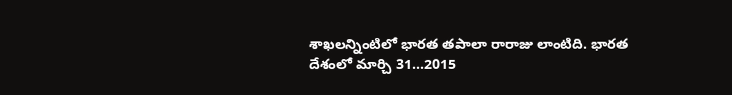శాఖలన్నింటిలో భారత తపాలా రారాజు లాంటిది. భారత దేశంలో మార్చి 31...2015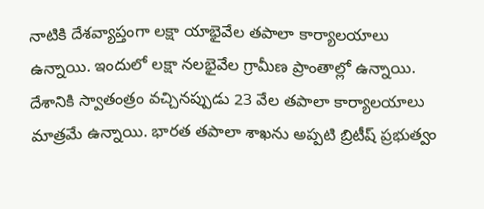నాటికి దేశవ్యాప్తంగా లక్షా యాభైవేల తపాలా కార్యాలయాలు ఉన్నాయి. ఇందులో లక్షా నలభైవేల గ్రామీణ ప్రాంతాల్లో ఉన్నాయి. దేశానికి స్వాతంత్రం వచ్చినప్పుడు 23 వేల తపాలా కార్యాలయాలు మాత్రమే ఉన్నాయి. భారత తపాలా శాఖను అప్పటి బ్రిటీష్ ప్రభుత్వం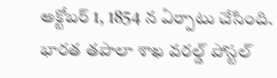అక్టోబర్ 1, 1854 న ఏర్పాటు చేసింది. భారత తపాలా శాఖ వరల్డ్ పోస్టల్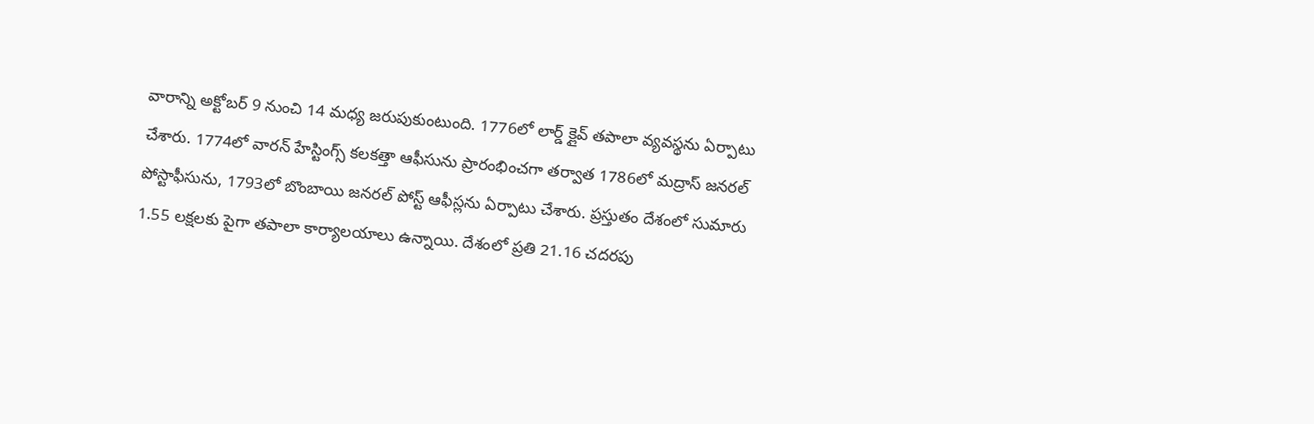వారాన్ని అక్టోబర్ 9 నుంచి 14 మధ్య జరుపుకుంటుంది. 1776లో లార్డ్ క్లైవ్ తపాలా వ్యవస్థను ఏర్పాటు చేశారు. 1774లో వారన్ హేస్టింగ్స్ కలకత్తా ఆఫీసును ప్రారంభించగా తర్వాత 1786లో మద్రాస్ జనరల్ పోస్టాఫీసును, 1793లో బొంబాయి జనరల్ పోస్ట్ ఆఫీస్లను ఏర్పాటు చేశారు. ప్రస్తుతం దేశంలో సుమారు 1.55 లక్షలకు పైగా తపాలా కార్యాలయాలు ఉన్నాయి. దేశంలో ప్రతి 21.16 చదరపు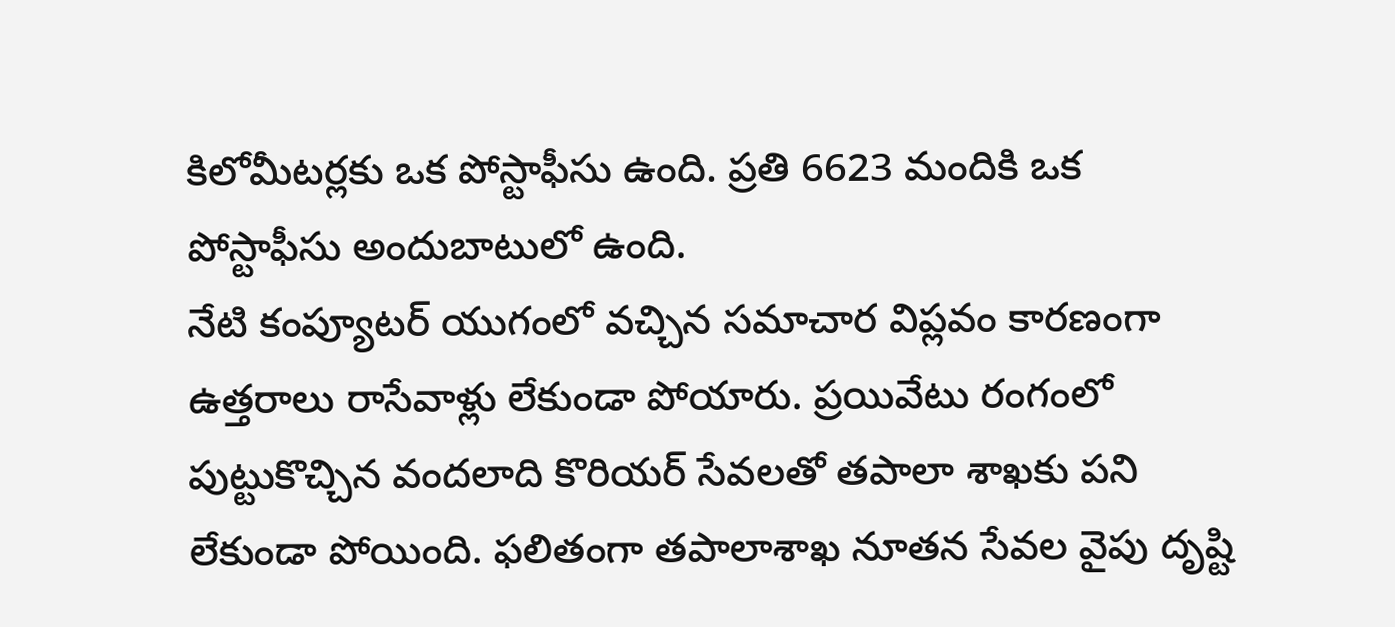కిలోమీటర్లకు ఒక పోస్టాఫీసు ఉంది. ప్రతి 6623 మందికి ఒక పోస్టాఫీసు అందుబాటులో ఉంది.
నేటి కంప్యూటర్ యుగంలో వచ్చిన సమాచార విప్లవం కారణంగా ఉత్తరాలు రాసేవాళ్లు లేకుండా పోయారు. ప్రయివేటు రంగంలో పుట్టుకొచ్చిన వందలాది కొరియర్ సేవలతో తపాలా శాఖకు పని లేకుండా పోయింది. ఫలితంగా తపాలాశాఖ నూతన సేవల వైపు దృష్టి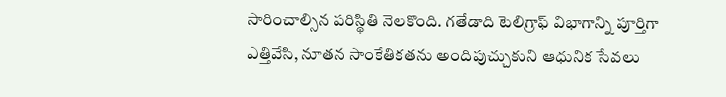సారించాల్సిన పరిస్థితి నెలకొంది. గతేడాది టెలిగ్రాఫ్ విభాగాన్ని పూర్తిగా ఎత్తివేసి, నూతన సాంకేతికతను అందిపుచ్చుకుని ఆధునిక సేవలు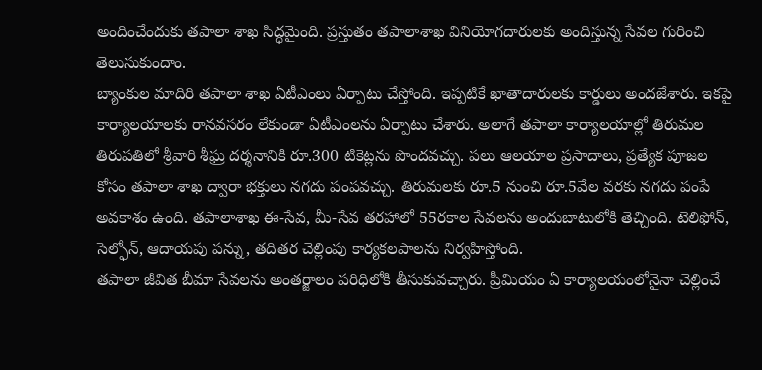అందించేందుకు తపాలా శాఖ సిద్ధమైంది. ప్రస్తుతం తపాలాశాఖ వినియోగదారులకు అందిస్తున్న సేవల గురించి తెలుసుకుందాం.
బ్యాంకుల మాదిరి తపాలా శాఖ ఏటీఎంలు ఏర్పాటు చేస్తోంది. ఇప్పటికే ఖాతాదారులకు కార్డులు అందజేశారు. ఇకపై కార్యాలయాలకు రానవసరం లేకుండా ఏటీఎంలను ఏర్పాటు చేశారు. అలాగే తపాలా కార్యాలయాల్లో తిరుమల తిరుపతిలో శ్రీవారి శీఘ్ర దర్శనానికి రూ.300 టికెట్లను పొందవచ్చు. పలు ఆలయాల ప్రసాదాలు, ప్రత్యేక పూజల కోసం తపాలా శాఖ ద్వారా భక్తులు నగదు పంపవచ్చు. తిరుమలకు రూ.5 నుంచి రూ.5వేల వరకు నగదు పంపే అవకాశం ఉంది. తపాలాశాఖ ఈ-సేవ, మీ-సేవ తరహాలో 55రకాల సేవలను అందుబాటులోకి తెచ్చింది. టెలిఫోన్, సెల్ఫోన్, ఆదాయపు పన్ను, తదితర చెల్లింపు కార్యకలపాలను నిర్వహిస్తోంది.
తపాలా జీవిత బీమా సేవలను అంతర్జాలం పరిధిలోకి తీసుకువచ్చారు. ప్రీమియం ఏ కార్యాలయంలోనైనా చెల్లించే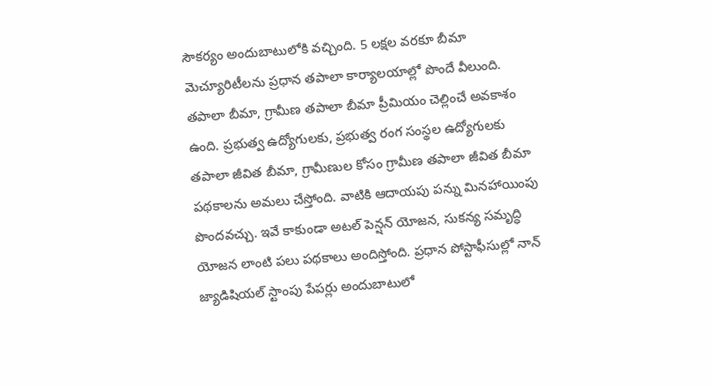సౌకర్యం అందుబాటులోకి వచ్చింది. 5 లక్షల వరకూ బీమా మెచ్యూరిటీలను ప్రధాన తపాలా కార్యాలయాల్లో పొందే వీలుంది. తపాలా బీమా, గ్రామీణ తపాలా బీమా ప్రీమియం చెల్లించే అవకాశం ఉంది. ప్రభుత్వ ఉద్యోగులకు, ప్రభుత్వ రంగ సంస్థల ఉద్యోగులకు తపాలా జీవిత బీమా, గ్రామీణుల కోసం గ్రామీణ తపాలా జీవిత బీమా పథకాలను అమలు చేస్తోంది. వాటికి ఆదాయపు పన్ను మినహాయింపు పొందవచ్చు. ఇవే కాకుండా అటల్ పెన్షన్ యోజన, సుకన్య సమృద్ధి యోజన లాంటి పలు పథకాలు అందిస్తోంది. ప్రధాన పోస్టాఫీసుల్లో నాన్ జ్యాడిషియల్ స్టాంపు పేపర్లు అందుబాటులో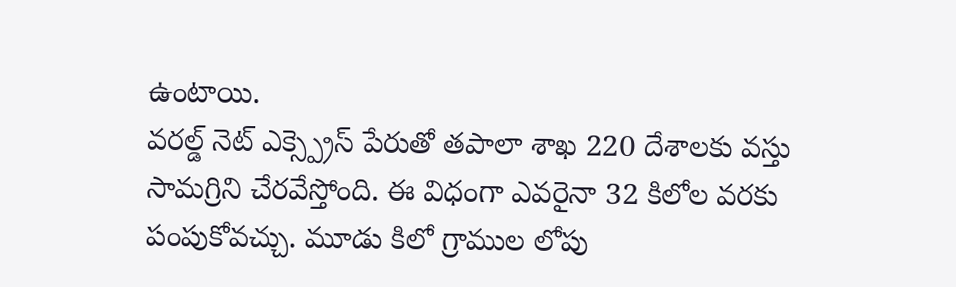ఉంటాయి.
వరల్డ్ నెట్ ఎక్స్ప్రెస్ పేరుతో తపాలా శాఖ 220 దేశాలకు వస్తు సామగ్రిని చేరవేస్తోంది. ఈ విధంగా ఎవరైనా 32 కిలోల వరకు పంపుకోవచ్చు. మూడు కిలో గ్రాముల లోపు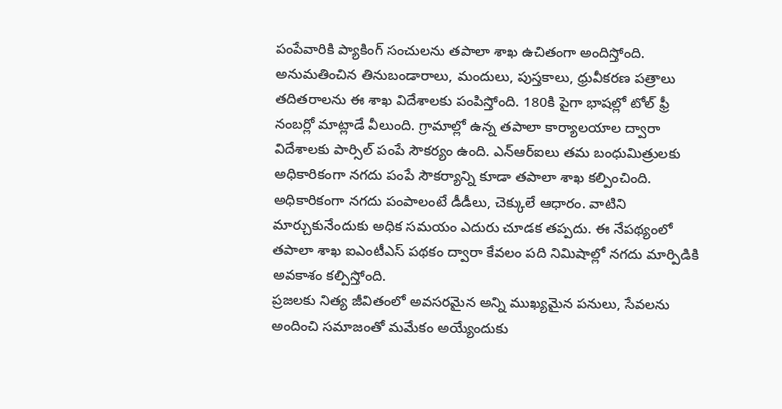పంపేవారికి ప్యాకింగ్ సంచులను తపాలా శాఖ ఉచితంగా అందిస్తోంది. అనుమతించిన తినుబండారాలు, మందులు, పుస్తకాలు, ధ్రువీకరణ పత్రాలు తదితరాలను ఈ శాఖ విదేశాలకు పంపిస్తోంది. 180కి పైగా భాషల్లో టోల్ ఫ్రీ నంబర్లో మాట్లాడే వీలుంది. గ్రామాల్లో ఉన్న తపాలా కార్యాలయాల ద్వారా విదేశాలకు పార్సిల్ పంపే సౌకర్యం ఉంది. ఎన్ఆర్ఐలు తమ బంధుమిత్రులకు అధికారికంగా నగదు పంపే సౌకర్యాన్ని కూడా తపాలా శాఖ కల్పించింది. అధికారికంగా నగదు పంపాలంటే డీడీలు, చెక్కులే ఆధారం. వాటిని మార్చుకునేందుకు అధిక సమయం ఎదురు చూడక తప్పదు. ఈ నేపథ్యంలో తపాలా శాఖ ఐఎంటీఎస్ పథకం ద్వారా కేవలం పది నిమిషాల్లో నగదు మార్పిడికి అవకాశం కల్పిస్తోంది.
ప్రజలకు నిత్య జీవితంలో అవసరమైన అన్ని ముఖ్యమైన పనులు, సేవలను అందించి సమాజంతో మమేకం అయ్యేందుకు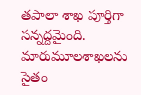తపాలా శాఖ పూర్తిగా సన్నద్దమైంది. మారుమూలశాఖలను సైతం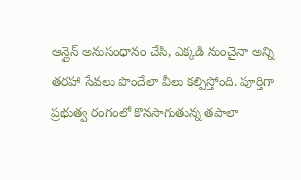ఆన్లైన్ అనుసంధానం చేసి, ఎక్కడి నుంచైనా అన్ని తరహా సేవలు పొందేలా వీలు కల్పిస్తోంది. పూర్తిగా ప్రభుత్వ రంగంలో కొనసాగుతున్న తపాలా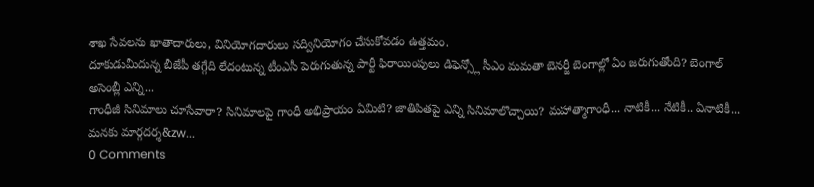శాఖ సేవలను ఖాతాదారులు, వినియోగదారులు సద్వినియోగం చేసుకోవడం ఉత్తమం.
దూకుడుమీదున్న బీజేపీ తగ్గేది లేదంటున్న టీంఎసీ పెరుగుతున్న పార్టీ ఫిరాయింపులు డిఫెన్స్లో సీఎం మమతా బెనర్జీ బెంగాల్లో ఏం జరుగుతోంది? బెంగాల్ అసెంబ్లీ ఎన్ని...
గాంధీజీ సినిమాలు చూసేవారా? సినిమాలపై గాంధీ అభిప్రాయం ఏమిటి? జాతిపితపై ఎన్ని సినిమాలొచ్చాయి? మహాత్మాగాంధీ... నాటికీ... నేటికీ.. ఏనాటికీ... మనకు మార్గదర్శ&zw...
0 Comments